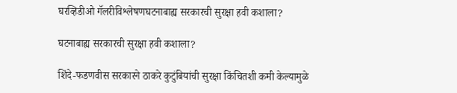घरव्हिडीओ गॅलरीविश्लेषणघटनाबाह्य सरकारची सुरक्षा हवी कशाला?

घटनाबाह्य सरकारची सुरक्षा हवी कशाला?

शिंदे-फडणवीस सरकारने ठाकरे कुटुंबियांची सुरक्षा किंचितशी कमी केल्यामुळे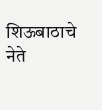शिऊबाठाचे नेते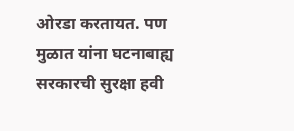ओरडा करतायत. पण मुळात यांना घटनाबाह्य सरकारची सुरक्षा हवी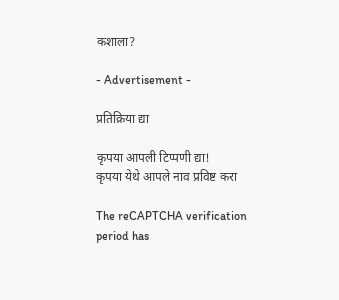कशाला?

- Advertisement -

प्रतिक्रिया द्या

कृपया आपली टिप्पणी द्या!
कृपया येथे आपले नाव प्रविष्ट करा

The reCAPTCHA verification period has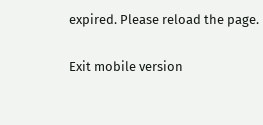expired. Please reload the page.

Exit mobile version